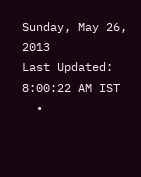Sunday, May 26, 2013
Last Updated: 8:00:22 AM IST
  •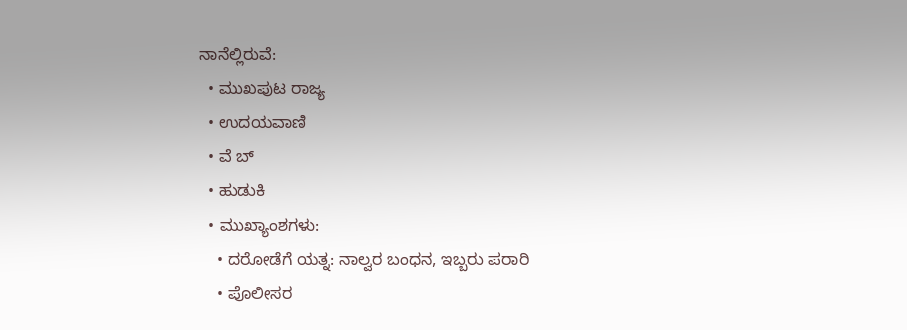ನಾನೆಲ್ಲಿರುವೆ:
  • ಮುಖಪುಟ ರಾಜ್ಯ
  • ಉದಯವಾಣಿ
  • ವೆ ಬ್
  • ಹುಡುಕಿ
  • ಮುಖ್ಯಾಂಶಗಳು:
    • ದರೋಡೆಗೆ ಯತ್ನ: ನಾಲ್ವರ ಬಂಧನ, ಇಬ್ಬರು ಪರಾರಿ
    • ಪೊಲೀಸರ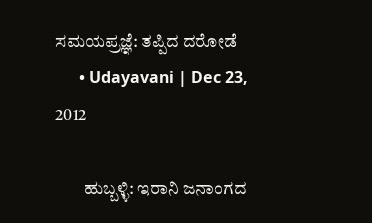ಸಮಯಪ್ರಜ್ಞೆ: ತಪ್ಪಿದ ದರೋಡೆ
      • Udayavani | Dec 23, 2012

        ಹುಬ್ಬಳ್ಳಿ: ಇರಾನಿ ಜನಾಂಗದ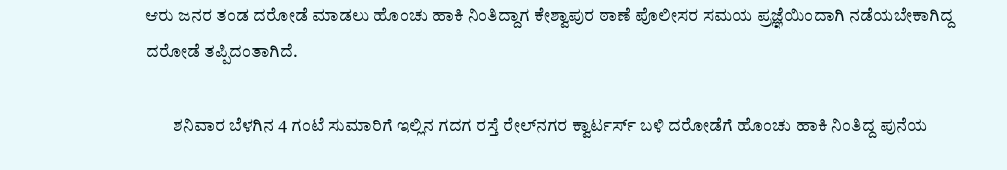ಆರು ಜನರ ತಂಡ ದರೋಡೆ ಮಾಡಲು ಹೊಂಚು ಹಾಕಿ ನಿಂತಿದ್ದಾಗ ಕೇಶ್ವಾಪುರ ಠಾಣೆ ಪೊಲೀಸರ ಸಮಯ ಪ್ರಜ್ಞೆಯಿಂದಾಗಿ ನಡೆಯಬೇಕಾಗಿದ್ದ ದರೋಡೆ ತಪ್ಪಿದಂತಾಗಿದೆ.

        ಶನಿವಾರ ಬೆಳಗಿನ 4 ಗಂಟೆ ಸುಮಾರಿಗೆ ಇಲ್ಲಿನ ಗದಗ ರಸ್ತೆ ರೇಲ್‌ನಗರ ಕ್ವಾರ್ಟರ್ಸ್‌ ಬಳಿ ದರೋಡೆಗೆ ಹೊಂಚು ಹಾಕಿ ನಿಂತಿದ್ದ ಪುನೆಯ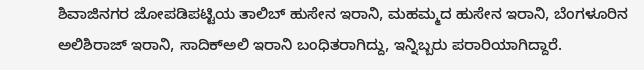ಶಿವಾಜಿನಗರ ಜೋಪಡಿಪಟ್ಟಿಯ ತಾಲಿಬ್‌ ಹುಸೇನ ಇರಾನಿ, ಮಹಮ್ಮದ ಹುಸೇನ ಇರಾನಿ, ಬೆಂಗಳೂರಿನ ಅಲಿಶಿರಾಜ್‌ ಇರಾನಿ, ಸಾದಿಕ್‌ಅಲಿ ಇರಾನಿ ಬಂಧಿತರಾಗಿದ್ದು, ಇನ್ನಿಬ್ಬರು ಪರಾರಿಯಾಗಿದ್ದಾರೆ.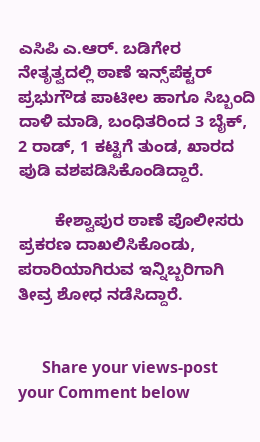ಎಸಿಪಿ ಎ.ಆರ್‌. ಬಡಿಗೇರ ನೇತೃತ್ವದಲ್ಲಿ ಠಾಣೆ ಇನ್ಸ್‌ಪೆಕ್ಟರ್‌ ಪ್ರಭುಗೌಡ ಪಾಟೀಲ ಹಾಗೂ ಸಿಬ್ಬಂದಿ ದಾಳಿ ಮಾಡಿ, ಬಂಧಿತರಿಂದ 3 ಬೈಕ್‌, 2 ರಾಡ್‌, 1 ಕಟ್ಟಿಗೆ ತುಂಡ, ಖಾರದ ಪುಡಿ ವಶಪಡಿಸಿಕೊಂಡಿದ್ದಾರೆ.

        ಕೇಶ್ವಾಪುರ ಠಾಣೆ ಪೊಲೀಸರು ಪ್ರಕರಣ ದಾಖಲಿಸಿಕೊಂಡು, ಪರಾರಿಯಾಗಿರುವ ಇನ್ನಿಬ್ಬರಿಗಾಗಿ ತೀವ್ರ ಶೋಧ ನಡೆಸಿದ್ದಾರೆ.


      Share your views-post your Comment below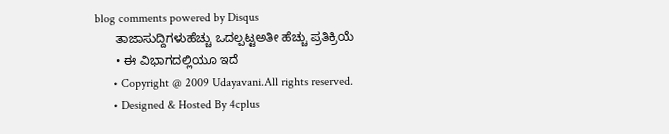blog comments powered by Disqus
      ತಾಜಾಸುದ್ದಿಗಳುಹೆಚ್ಚು ಒದಲ್ಪಟ್ಟಅತೀ ಹೆಚ್ಚು ಪ್ರತಿಕ್ರಿಯೆ
      • ಈ ವಿಭಾಗದಲ್ಲಿಯೂ ಇದೆ
      • Copyright @ 2009 Udayavani.All rights reserved.
      • Designed & Hosted By 4cplus